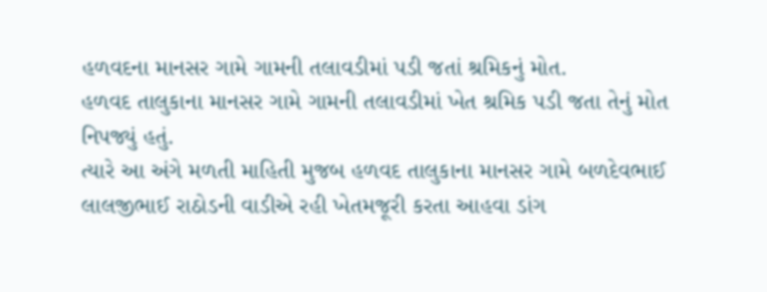હળવદના માનસર ગામે ગામની તલાવડીમાં પડી જતાં શ્રમિકનું મોત.
હળવદ તાલુકાના માનસર ગામે ગામની તલાવડીમાં ખેત શ્રમિક પડી જતા તેનું મોત નિપજ્યું હતું.
ત્યારે આ અંગે મળતી માહિતી મુજબ હળવદ તાલુકાના માનસર ગામે બળદેવભાઈ લાલજીભાઈ રાઠોડની વાડીએ રહી ખેતમજૂરી કરતા આહવા ડાંગ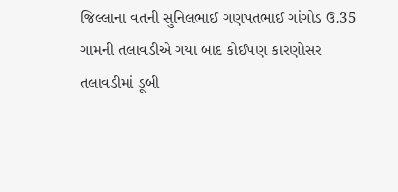જિલ્લાના વતની સુનિલભાઈ ગણપતભાઈ ગાંગોડ ઉ.35 ગામની તલાવડીએ ગયા બાદ કોઈપણ કારણોસર તલાવડીમાં ડૂબી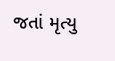જતાં મૃત્યુ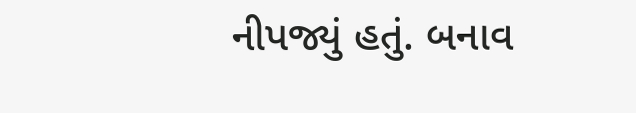નીપજ્યું હતું. બનાવ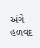અંગે હળવદ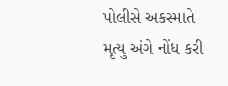પોલીસે અકસ્માતે મૃત્યુ અંગે નોંધ કરી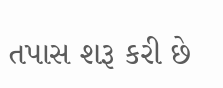તપાસ શરૂ કરી છે